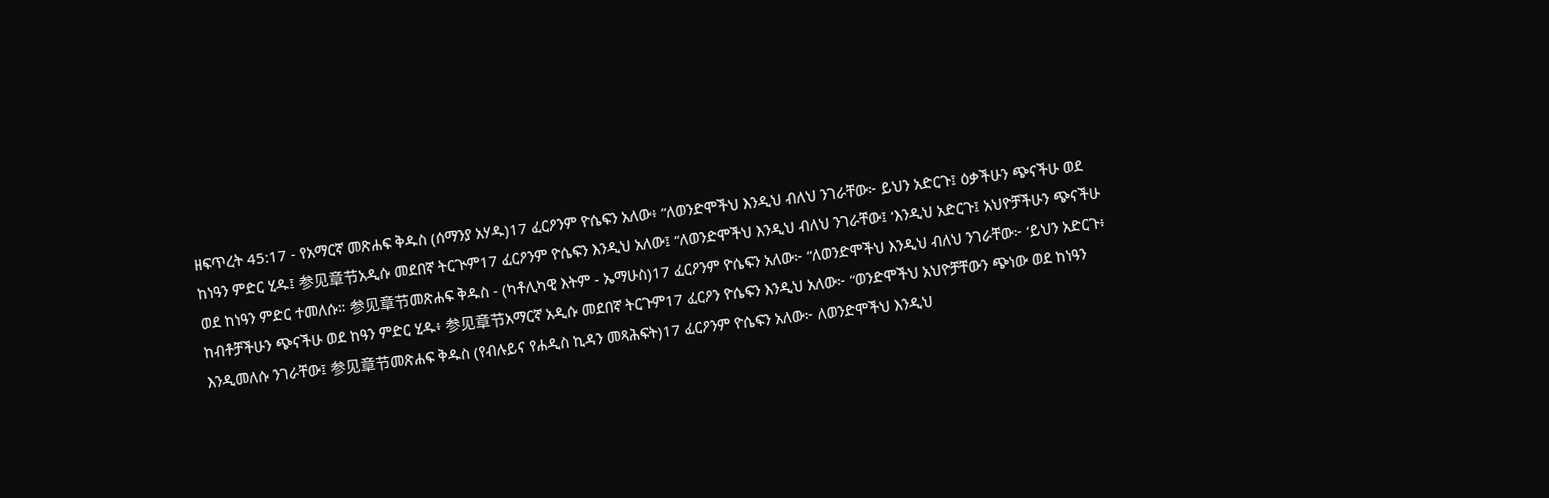ዘፍጥረት 45:17 - የአማርኛ መጽሐፍ ቅዱስ (ሰማንያ አሃዱ)17 ፈርዖንም ዮሴፍን አለው፥ “ለወንድሞችህ እንዲህ ብለህ ንገራቸው፦ ይህን አድርጉ፤ ዕቃችሁን ጭናችሁ ወደ ከነዓን ምድር ሂዱ፤ 参见章节አዲሱ መደበኛ ትርጒም17 ፈርዖንም ዮሴፍን እንዲህ አለው፤ “ለወንድሞችህ እንዲህ ብለህ ንገራቸው፤ ‘እንዲህ አድርጉ፤ አህዮቻችሁን ጭናችሁ ወደ ከነዓን ምድር ተመለሱ። 参见章节መጽሐፍ ቅዱስ - (ካቶሊካዊ እትም - ኤማሁስ)17 ፈርዖንም ዮሴፍን አለው፦ “ለወንድሞችህ እንዲህ ብለህ ንገራቸው፦ ‘ይህን አድርጉ፥ ከብቶቻችሁን ጭናችሁ ወደ ከዓን ምድር ሂዱ፥ 参见章节አማርኛ አዲሱ መደበኛ ትርጉም17 ፈርዖን ዮሴፍን እንዲህ አለው፦ “ወንድሞችህ አህዮቻቸውን ጭነው ወደ ከነዓን እንዲመለሱ ንገራቸው፤ 参见章节መጽሐፍ ቅዱስ (የብሉይና የሐዲስ ኪዳን መጻሕፍት)17 ፈርዖንም ዮሴፍን አለው፦ ለወንድሞችህ እንዲህ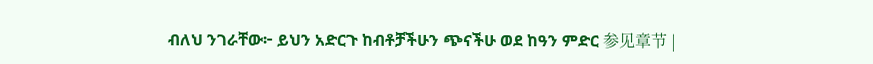ብለህ ንገራቸው፦ ይህን አድርጉ ከብቶቻችሁን ጭናችሁ ወደ ከዓን ምድር 参见章节 |